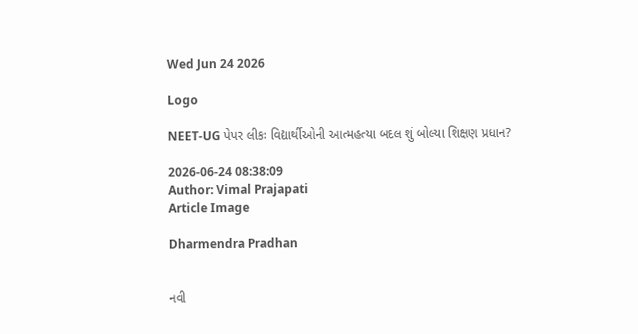Wed Jun 24 2026

Logo

NEET-UG પેપર લીકઃ વિદ્યાર્થીઓની આત્મહત્યા બદલ શું બોલ્યા શિક્ષણ પ્રધાન?

2026-06-24 08:38:09
Author: Vimal Prajapati
Article Image

Dharmendra Pradhan


નવી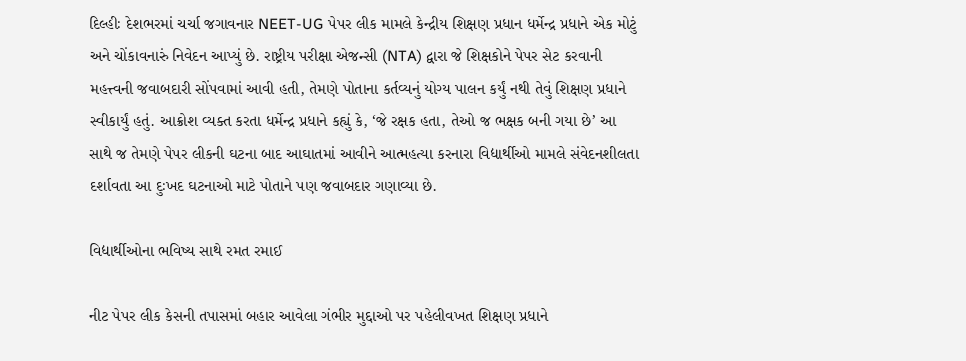દિલ્હીઃ દેશભરમાં ચર્ચા જગાવનાર NEET-UG પેપર લીક મામલે કેન્દ્રીય શિક્ષણ પ્રધાન ધર્મેન્દ્ર પ્રધાને એક મોટું અને ચોંકાવનારું નિવેદન આપ્યું છે. રાષ્ટ્રીય પરીક્ષા એજન્સી (NTA) દ્વારા જે શિક્ષકોને પેપર સેટ કરવાની મહત્ત્વની જવાબદારી સોંપવામાં આવી હતી, તેમણે પોતાના કર્તવ્યનું યોગ્ય પાલન કર્યું નથી તેવું શિક્ષણ પ્રધાને સ્વીકાર્યું હતું. આક્રોશ વ્યક્ત કરતા ધર્મેન્દ્ર પ્રધાને કહ્યું કે, ‘જે રક્ષક હતા, તેઓ જ ભક્ષક બની ગયા છે’ આ સાથે જ તેમણે પેપર લીકની ઘટના બાદ આઘાતમાં આવીને આત્મહત્યા કરનારા વિદ્યાર્થીઓ મામલે સંવેદનશીલતા દર્શાવતા આ દુઃખદ ઘટનાઓ માટે પોતાને પણ જવાબદાર ગણાવ્યા છે.

વિદ્યાર્થીઓના ભવિષ્ય સાથે રમત રમાઈ

નીટ પેપર લીક કેસની તપાસમાં બહાર આવેલા ગંભીર મુદ્દાઓ પર પહેલીવખત શિક્ષણ પ્રધાને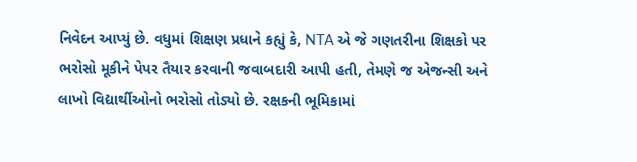નિવેદન આપ્યું છે. વધુમાં શિક્ષણ પ્રધાને કહ્યું કે, NTA એ જે ગણતરીના શિક્ષકો પર ભરોસો મૂકીને પેપર તૈયાર કરવાની જવાબદારી આપી હતી, તેમણે જ એજન્સી અને લાખો વિદ્યાર્થીઓનો ભરોસો તોડ્યો છે. રક્ષકની ભૂમિકામાં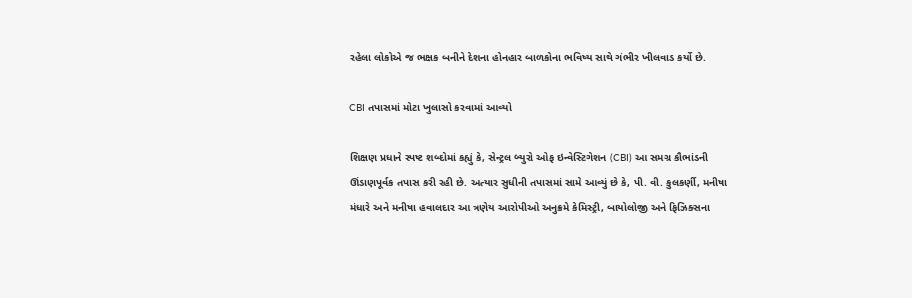રહેલા લોકોએ જ ભક્ષક બનીને દેશના હોનહાર બાળકોના ભવિષ્ય સાથે ગંભીર ખીલવાડ કર્યો છે.

CBI તપાસમાં મોટા ખુલાસો કરવામાં આવ્યો

શિક્ષણ પ્રધાને સ્પષ્ટ શબ્દોમાં કહ્યું કે, સેન્ટ્રલ બ્યુરો ઓફ ઇન્વેસ્ટિગેશન (CBI) આ સમગ્ર કૌભાંડની ઊંડાણપૂર્વક તપાસ કરી રહી છે. અત્યાર સુધીની તપાસમાં સામે આવ્યું છે કે, પી. વી. કુલકર્ણી, મનીષા મંધારે અને મનીષા હવાલદાર આ ત્રણેય આરોપીઓ અનુક્રમે કેમિસ્ટ્રી, બાયોલોજી અને ફિઝિક્સના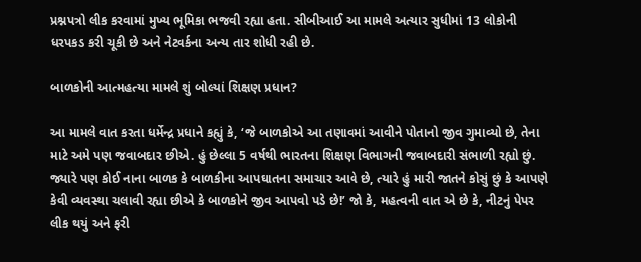પ્રશ્નપત્રો લીક કરવામાં મુખ્ય ભૂમિકા ભજવી રહ્યા હતા. સીબીઆઈ આ મામલે અત્યાર સુધીમાં 13 લોકોની ધરપકડ કરી ચૂકી છે અને નેટવર્કના અન્ય તાર શોધી રહી છે.

બાળકોની આત્મહત્યા મામલે શું બોલ્યાં શિક્ષણ પ્રધાન?

આ મામલે વાત કરતા ધર્મેન્દ્ર પ્રધાને કહ્યું કે, ‘જે બાળકોએ આ તણાવમાં આવીને પોતાનો જીવ ગુમાવ્યો છે, તેના માટે અમે પણ જવાબદાર છીએ. હું છેલ્લા 5 વર્ષથી ભારતના શિક્ષણ વિભાગની જવાબદારી સંભાળી રહ્યો છું. જ્યારે પણ કોઈ નાના બાળક કે બાળકીના આપઘાતના સમાચાર આવે છે, ત્યારે હું મારી જાતને કોસું છું કે આપણે કેવી વ્યવસ્થા ચલાવી રહ્યા છીએ કે બાળકોને જીવ આપવો પડે છે!’ જો કે, મહત્વની વાત એ છે કે, નીટનું પેપર લીક થયું અને ફરી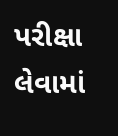પરીક્ષા લેવામાં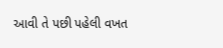આવી તે પછી પહેલી વખત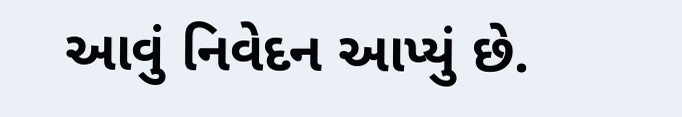આવું નિવેદન આપ્યું છે.